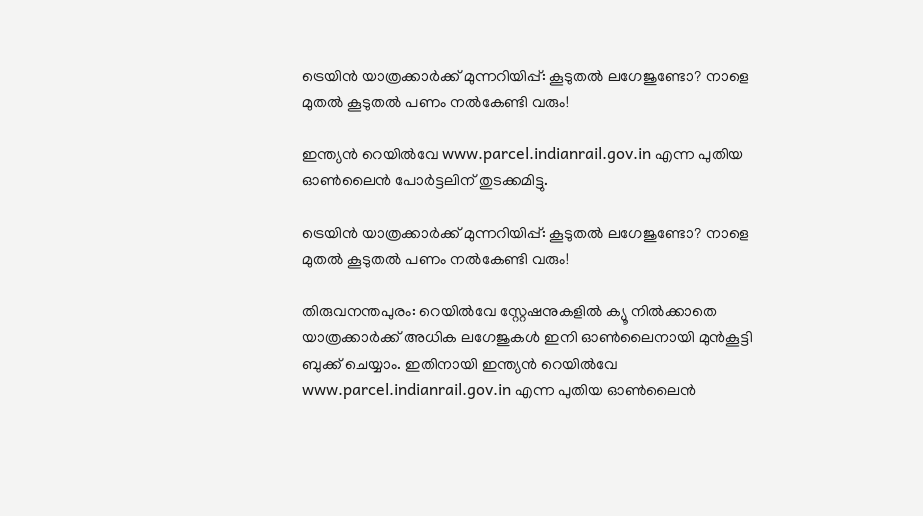ട്രെയിൻ യാത്രക്കാർക്ക് മുന്നറിയിപ്പ്: കൂടുതൽ ലഗേജുണ്ടോ? നാളെ മുതൽ കൂടുതൽ പണം നൽകേണ്ടി വരും!

ഇന്ത്യന്‍ റെയില്‍വേ www.parcel.indianrail.gov.in എന്ന പുതിയ ഓണ്‍ലൈന്‍ പോര്‍ട്ടലിന് തുടക്കമിട്ടു.

ട്രെയിൻ യാത്രക്കാർക്ക് മുന്നറിയിപ്പ്: കൂടുതൽ ലഗേജുണ്ടോ? നാളെ മുതൽ കൂടുതൽ പണം നൽകേണ്ടി വരും!

തിരുവനന്തപുരം: റെയില്‍വേ സ്റ്റേഷനുകളില്‍ ക്യൂ നില്‍ക്കാതെ യാത്രക്കാര്‍ക്ക് അധിക ലഗേജുകള്‍ ഇനി ഓണ്‍ലൈനായി മുന്‍കൂട്ടി ബുക്ക് ചെയ്യാം. ഇതിനായി ഇന്ത്യന്‍ റെയില്‍വേ www.parcel.indianrail.gov.in എന്ന പുതിയ ഓണ്‍ലൈന്‍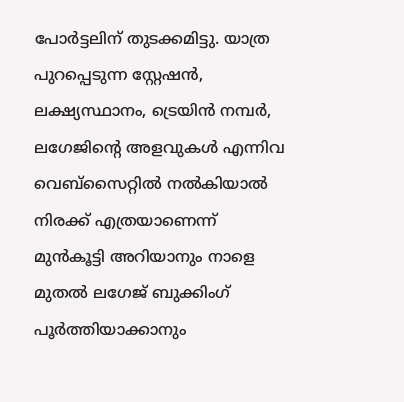പോര്‍ട്ടലിന് തുടക്കമിട്ടു. യാത്ര പുറപ്പെടുന്ന സ്റ്റേഷന്‍, ലക്ഷ്യസ്ഥാനം, ട്രെയിന്‍ നമ്പര്‍, ലഗേജിന്റെ അളവുകള്‍ എന്നിവ വെബ്സൈറ്റില്‍ നല്‍കിയാല്‍ നിരക്ക് എത്രയാണെന്ന് മുന്‍കൂട്ടി അറിയാനും നാളെ മുതല്‍ ലഗേജ് ബുക്കിംഗ് പൂര്‍ത്തിയാക്കാനും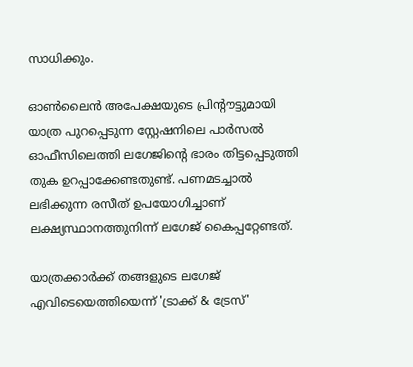സാധിക്കും.

ഓണ്‍ലൈന്‍ അപേക്ഷയുടെ പ്രിന്റൗട്ടുമായി യാത്ര പുറപ്പെടുന്ന സ്റ്റേഷനിലെ പാര്‍സല്‍ ഓഫീസിലെത്തി ലഗേജിന്റെ ഭാരം തിട്ടപ്പെടുത്തി തുക ഉറപ്പാക്കേണ്ടതുണ്ട്. പണമടച്ചാല്‍ ലഭിക്കുന്ന രസീത് ഉപയോഗിച്ചാണ് ലക്ഷ്യസ്ഥാനത്തുനിന്ന് ലഗേജ് കൈപ്പറ്റേണ്ടത്.

യാത്രക്കാര്‍ക്ക് തങ്ങളുടെ ലഗേജ് എവിടെയെത്തിയെന്ന് 'ട്രാക്ക് & ട്രേസ്'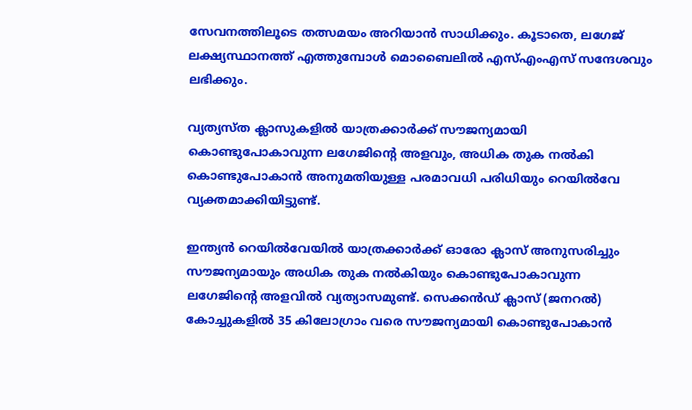സേവനത്തിലൂടെ തത്സമയം അറിയാന്‍ സാധിക്കും. കൂടാതെ, ലഗേജ് ലക്ഷ്യസ്ഥാനത്ത് എത്തുമ്പോള്‍ മൊബൈലില്‍ എസ്എംഎസ് സന്ദേശവും ലഭിക്കും.

വ്യത്യസ്ത ക്ലാസുകളില്‍ യാത്രക്കാര്‍ക്ക് സൗജന്യമായി കൊണ്ടുപോകാവുന്ന ലഗേജിന്റെ അളവും, അധിക തുക നല്‍കി കൊണ്ടുപോകാന്‍ അനുമതിയുള്ള പരമാവധി പരിധിയും റെയില്‍വേ വ്യക്തമാക്കിയിട്ടുണ്ട്.

ഇന്ത്യന്‍ റെയില്‍വേയില്‍ യാത്രക്കാര്‍ക്ക് ഓരോ ക്ലാസ് അനുസരിച്ചും സൗജന്യമായും അധിക തുക നല്‍കിയും കൊണ്ടുപോകാവുന്ന ലഗേജിന്റെ അളവില്‍ വ്യത്യാസമുണ്ട്. സെക്കന്‍ഡ് ക്ലാസ് (ജനറല്‍) കോച്ചുകളില്‍ 35 കിലോഗ്രാം വരെ സൗജന്യമായി കൊണ്ടുപോകാന്‍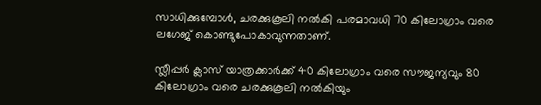സാധിക്കുമ്പോള്‍, ചരക്കുകൂലി നല്‍കി പരമാവധി 70 കിലോഗ്രാം വരെ ലഗേജ് കൊണ്ടുപോകാവുന്നതാണ്.

സ്ലീപ്പര്‍ ക്ലാസ് യാത്രക്കാര്‍ക്ക് 40 കിലോഗ്രാം വരെ സൗജന്യവും 80 കിലോഗ്രാം വരെ ചരക്കുകൂലി നല്‍കിയും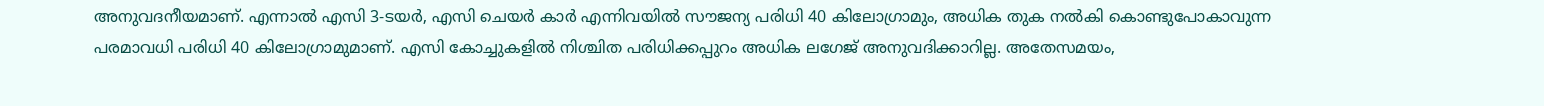അനുവദനീയമാണ്. എന്നാല്‍ എസി 3-ടയര്‍, എസി ചെയര്‍ കാര്‍ എന്നിവയില്‍ സൗജന്യ പരിധി 40 കിലോഗ്രാമും, അധിക തുക നല്‍കി കൊണ്ടുപോകാവുന്ന പരമാവധി പരിധി 40 കിലോഗ്രാമുമാണ്. എസി കോച്ചുകളില്‍ നിശ്ചിത പരിധിക്കപ്പുറം അധിക ലഗേജ് അനുവദിക്കാറില്ല. അതേസമയം,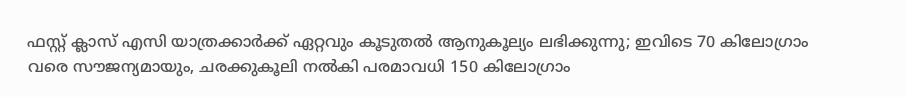ഫസ്റ്റ് ക്ലാസ് എസി യാത്രക്കാര്‍ക്ക് ഏറ്റവും കൂടുതല്‍ ആനുകൂല്യം ലഭിക്കുന്നു; ഇവിടെ 70 കിലോഗ്രാം വരെ സൗജന്യമായും, ചരക്കുകൂലി നല്‍കി പരമാവധി 150 കിലോഗ്രാം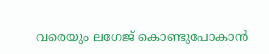വരെയും ലഗേജ് കൊണ്ടുപോകാന്‍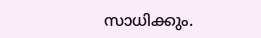സാധിക്കും.